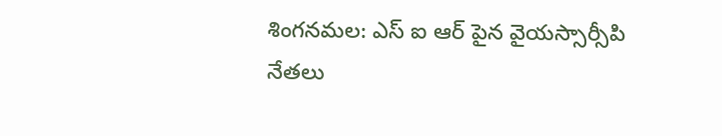శింగనమల: ఎస్ ఐ ఆర్ పైన వైయస్సార్సీపి నేతలు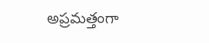అప్రమత్తంగా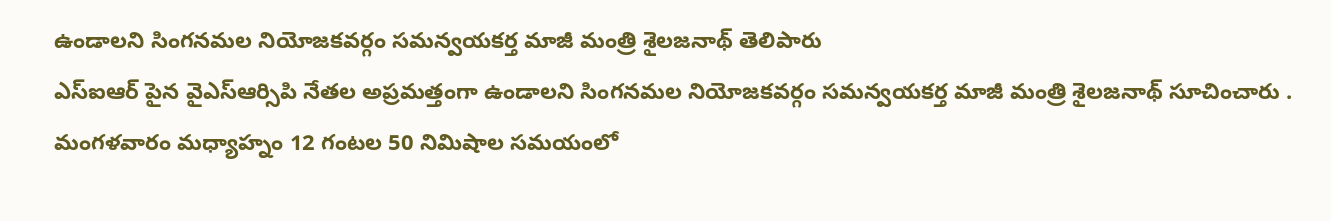ఉండాలని సింగనమల నియోజకవర్గం సమన్వయకర్త మాజీ మంత్రి శైలజనాథ్ తెలిపారు
ఎస్ఐఆర్ పైన వైఎస్ఆర్సిపి నేతల అప్రమత్తంగా ఉండాలని సింగనమల నియోజకవర్గం సమన్వయకర్త మాజీ మంత్రి శైలజనాథ్ సూచించారు . మంగళవారం మధ్యాహ్నం 12 గంటల 50 నిమిషాల సమయంలో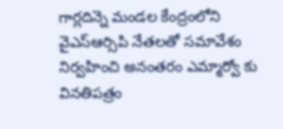గార్లదిన్నె మండల కేంద్రంలోని వైఎస్ఆర్సిపి నేతలతో సమావేశం నిర్వహించి అనంతరం ఎమ్మార్వో కు వినతిపత్రం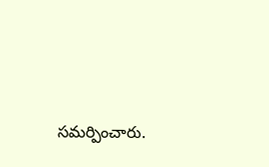సమర్పించారు.